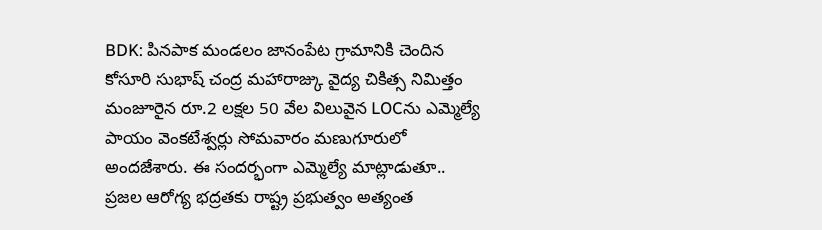BDK: పినపాక మండలం జానంపేట గ్రామానికి చెందిన కోసూరి సుభాష్ చంద్ర మహారాజ్కు వైద్య చికిత్స నిమిత్తం మంజూరైన రూ.2 లక్షల 50 వేల విలువైన LOCను ఎమ్మెల్యే పాయం వెంకటేశ్వర్లు సోమవారం మణుగూరులో అందజేశారు. ఈ సందర్భంగా ఎమ్మెల్యే మాట్లాడుతూ.. ప్రజల ఆరోగ్య భద్రతకు రాష్ట్ర ప్రభుత్వం అత్యంత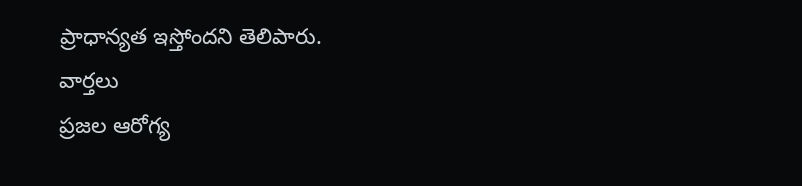ప్రాధాన్యత ఇస్తోందని తెలిపారు.
వార్తలు
ప్రజల ఆరోగ్య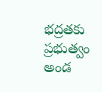భద్రతకు ప్రభుత్వం అండ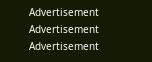Advertisement
Advertisement
Advertisement